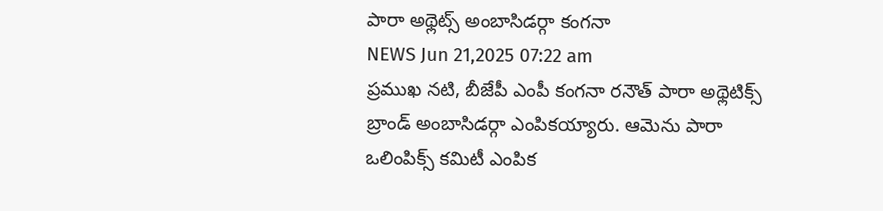పారా అథ్లెట్స్ అంబాసిడర్గా కంగనా
NEWS Jun 21,2025 07:22 am
ప్రముఖ నటి, బీజేపీ ఎంపీ కంగనా రనౌత్ పారా అథ్లెటిక్స్ బ్రాండ్ అంబాసిడర్గా ఎంపికయ్యారు. ఆమెను పారా ఒలింపిక్స్ కమిటీ ఎంపిక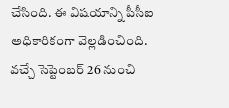చేసింది. ఈ విషయాన్ని పీసీఐ అధికారికంగా వెల్లడించింది. వచ్చే సెప్టెంబర్ 26 నుంచి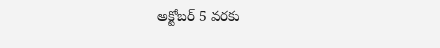అక్టోబర్ 5 వరకు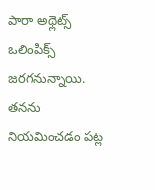పారా అథ్లెట్స్ ఒలింపిక్స్ జరగనున్నాయి. తనను నియమించడం పట్ల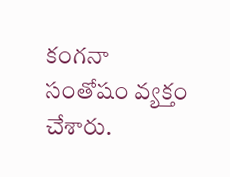కంగనా సంతోషం వ్యక్తం చేశారు.